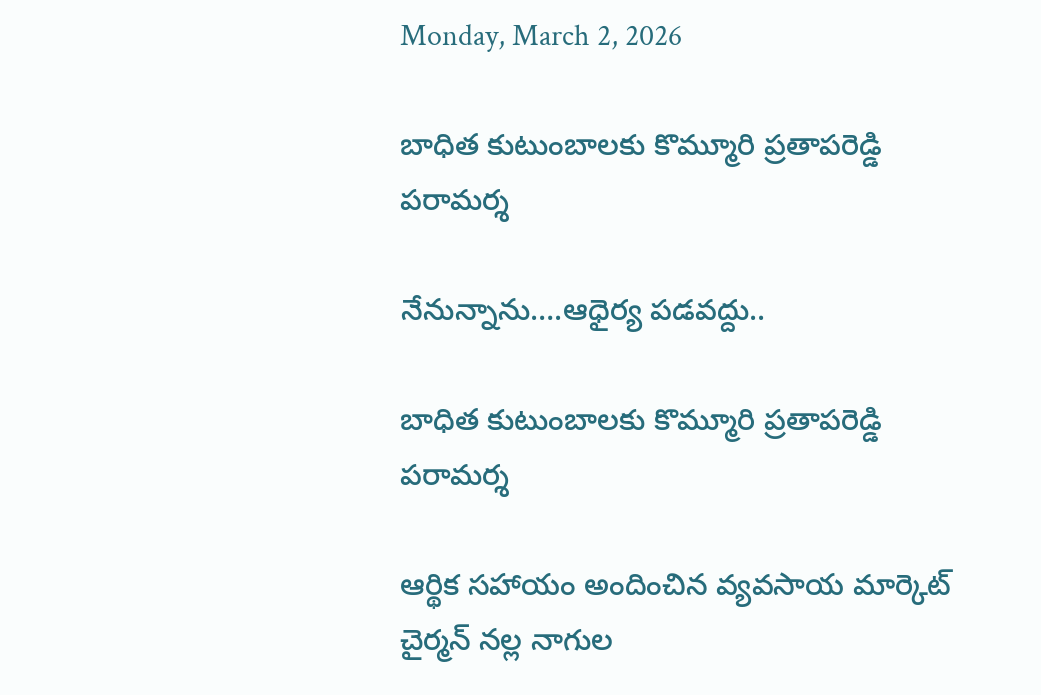Monday, March 2, 2026

బాధిత కుటుంబాలకు కొమ్మూరి ప్రతాపరెడ్డి పరామర్శ

నేనున్నాను….ఆధైర్య పడవద్దు..

బాధిత కుటుంబాలకు కొమ్మూరి ప్రతాపరెడ్డి పరామర్శ

ఆర్థిక సహాయం అందించిన వ్యవసాయ మార్కెట్ చైర్మన్ నల్ల నాగుల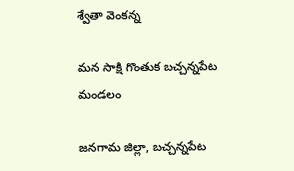శ్వేతా వెంకన్న

మన సాక్షి గొంతుక బచ్చన్నపేట మండలం

జనగామ జిల్లా, బచ్చన్నపేట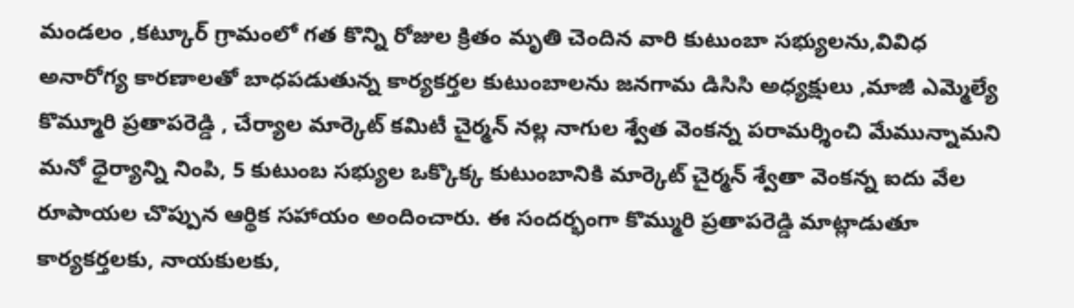మండలం ,కట్కూర్ గ్రామంలో గత కొన్ని రోజుల క్రితం మృతి చెందిన వారి కుటుంబా సభ్యులను,వివిధ అనారోగ్య కారణాలతో బాధపడుతున్న కార్యకర్తల కుటుంబాలను జనగామ డిసిసి అధ్యక్షులు ,మాజీ ఎమ్మెల్యే కొమ్మూరి ప్రతాపరెడ్డి , చేర్యాల మార్కెట్ కమిటీ చైర్మన్ నల్ల నాగుల శ్వేత వెంకన్న పరామర్శించి మేమున్నామని మనో ధైర్యాన్ని నింపి, 5 కుటుంబ సభ్యుల ఒక్కొక్క కుటుంబానికి మార్కెట్ చైర్మన్ శ్వేతా వెంకన్న ఐదు వేల రూపాయల చొప్పున ఆర్థిక సహాయం అందించారు. ఈ సందర్భంగా కొమ్మురి ప్రతాపరెడ్డి మాట్లాడుతూ కార్యకర్తలకు, నాయకులకు,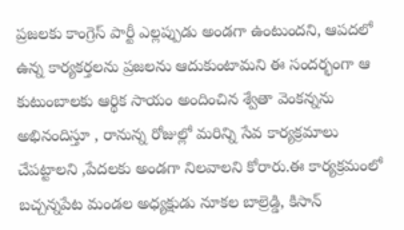ప్రజలకు కాంగ్రెస్ పార్టీ ఎల్లప్పుడు అండగా ఉంటుందని, ఆపదలో ఉన్న కార్యకర్తలను ప్రజలను ఆదుకుంటామని ఈ సందర్భంగా ఆ కుటుంబాలకు ఆర్థిక సాయం అందించిన శ్వేతా వెంకన్నను అభినందిస్తూ , రానున్న రోజుల్లో మరిన్ని సేవ కార్యక్రమాలు చేపట్టాలని ,పేదలకు అండగా నిలవాలని కోరారు.ఈ కార్యక్రమంలో బచ్చన్నపేట మండల అధ్యక్షుడు నూకల బాల్రెడ్డి, కిసాన్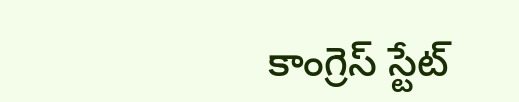కాంగ్రెస్ స్టేట్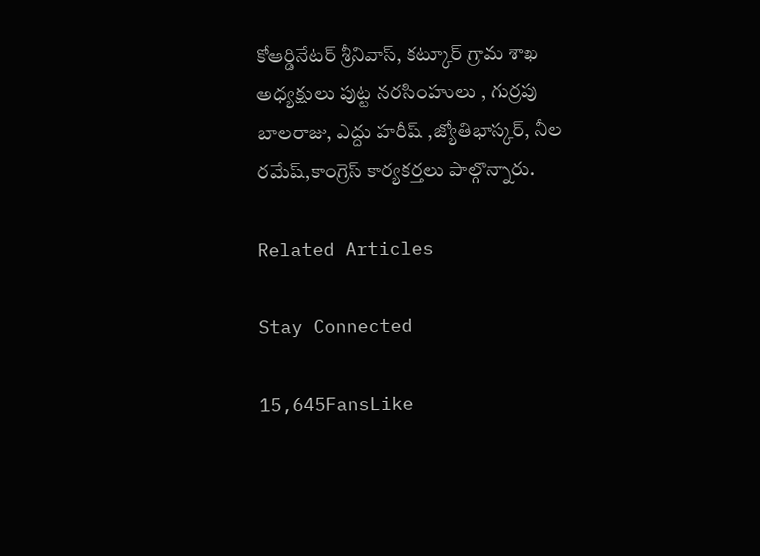కోఆర్డినేటర్ శ్రీనివాస్, కట్కూర్ గ్రామ శాఖ అధ్యక్షులు పుట్ట నరసింహులు , గుర్రపు బాలరాజు, ఎద్దు హరీష్ ,జ్యోతిభాస్కర్, నీల రమేష్,కాంగ్రెస్ కార్యకర్తలు పాల్గొన్నారు.

Related Articles

Stay Connected

15,645FansLike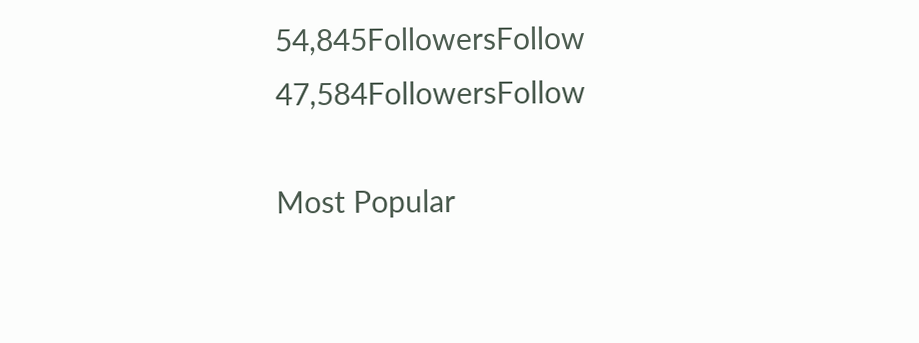54,845FollowersFollow
47,584FollowersFollow

Most Popular